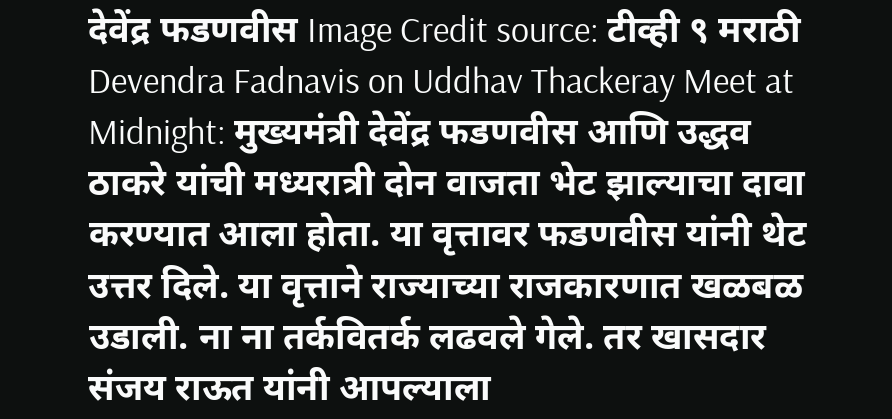देवेंद्र फडणवीस Image Credit source: टीव्ही ९ मराठी
Devendra Fadnavis on Uddhav Thackeray Meet at Midnight: मुख्यमंत्री देवेंद्र फडणवीस आणि उद्धव ठाकरे यांची मध्यरात्री दोन वाजता भेट झाल्याचा दावा करण्यात आला होता. या वृत्तावर फडणवीस यांनी थेट उत्तर दिले. या वृत्ताने राज्याच्या राजकारणात खळबळ उडाली. ना ना तर्कवितर्क लढवले गेले. तर खासदार संजय राऊत यांनी आपल्याला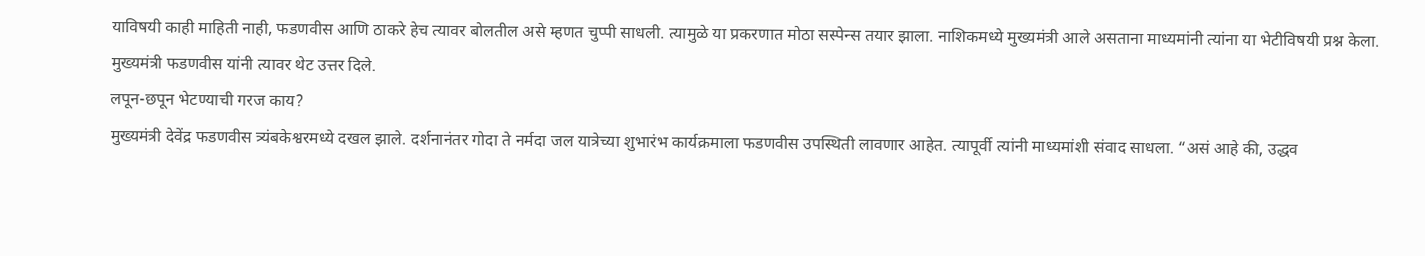याविषयी काही माहिती नाही, फडणवीस आणि ठाकरे हेच त्यावर बोलतील असे म्हणत चुप्पी साधली. त्यामुळे या प्रकरणात मोठा सस्पेन्स तयार झाला. नाशिकमध्ये मुख्यमंत्री आले असताना माध्यमांनी त्यांना या भेटीविषयी प्रश्न केला. मुख्यमंत्री फडणवीस यांनी त्यावर थेट उत्तर दिले.
लपून-छपून भेटण्याची गरज काय?
मुख्यमंत्री देवेंद्र फडणवीस त्र्यंबकेश्वरमध्ये दखल झाले. दर्शनानंतर गोदा ते नर्मदा जल यात्रेच्या शुभारंभ कार्यक्रमाला फडणवीस उपस्थिती लावणार आहेत. त्यापूर्वी त्यांनी माध्यमांशी संवाद साधला. “असं आहे की, उद्धव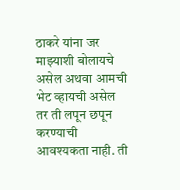ठाकरे यांना जर माझ्याशी बोलायचे असेल अथवा आमची भेट व्हायची असेल तर ती लपून छपून करण्याची आवश्यकता नाही. ती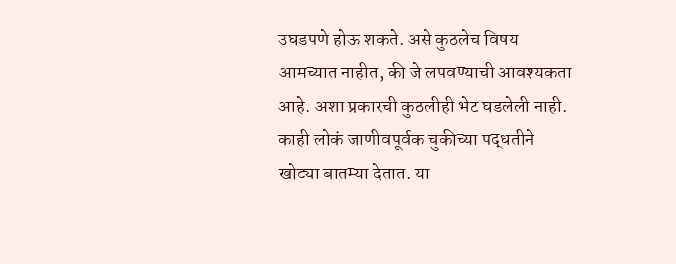उघडपणे होऊ शकते. असे कुठलेच विषय आमच्यात नाहीत, की जे लपवण्याची आवश्यकता आहे. अशा प्रकारची कुठलीही भेट घडलेली नाही. काही लोकं जाणीवपूर्वक चुकीच्या पद्धतीने खोट्या बातम्या देतात. या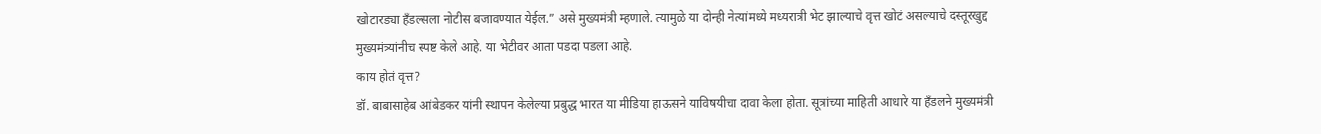खोटारड्या हँडल्सला नोटीस बजावण्यात येईल.” असे मुख्यमंत्री म्हणाले. त्यामुळे या दोन्ही नेत्यांमध्ये मध्यरात्री भेट झाल्याचे वृत्त खोटं असल्याचे दस्तूरखुद्द मुख्यमंत्र्यांनीच स्पष्ट केले आहे. या भेटीवर आता पडदा पडला आहे.
काय होतं वृत्त?
डॉ. बाबासाहेब आंबेडकर यांनी स्थापन केलेल्या प्रबुद्ध भारत या मीडिया हाऊसने याविषयीचा दावा केला होता. सूत्रांच्या माहिती आधारे या हँडलने मुख्यमंत्री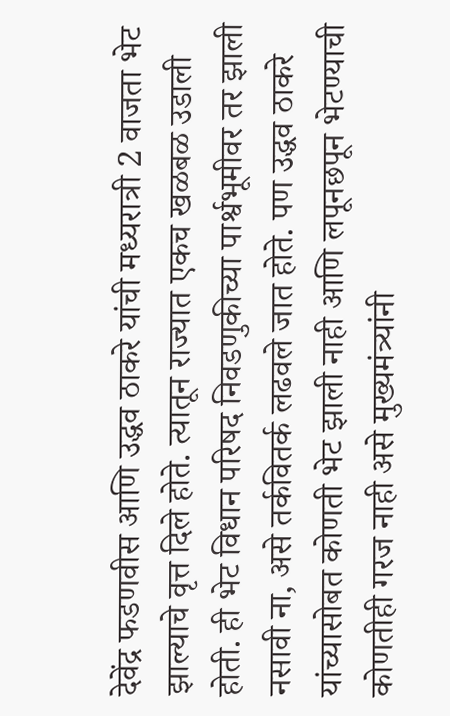देवेंद्र फडणवीस आणि उद्धव ठाकरे यांची मध्यरात्री 2 वाजता भेट झाल्याचे वृत्त दिले होते. त्यातून राज्यात एकच खळबळ उडाली होती. ही भेट विधान परिषद निवडणुकीच्या पार्श्वभूमीवर तर झाली नसावी ना, असे तर्कवितर्क लढवले जात होते. पण उद्धव ठाकरे यांच्यासोबत कोणती भेट झाली नाही आणि लपूनछपून भेटण्याची कोणतीही गरज नाही असे मुख्यमंत्र्यांनी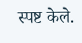स्पष्ट केले.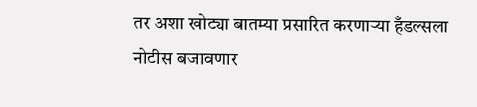तर अशा खोट्या बातम्या प्रसारित करणाऱ्या हँडल्सला नोटीस बजावणार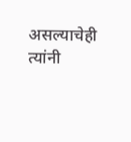असल्याचेही त्यांनी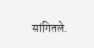सांगितले.